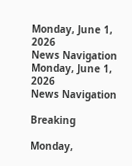Monday, June 1, 2026
News Navigation
Monday, June 1, 2026
News Navigation

Breaking

Monday,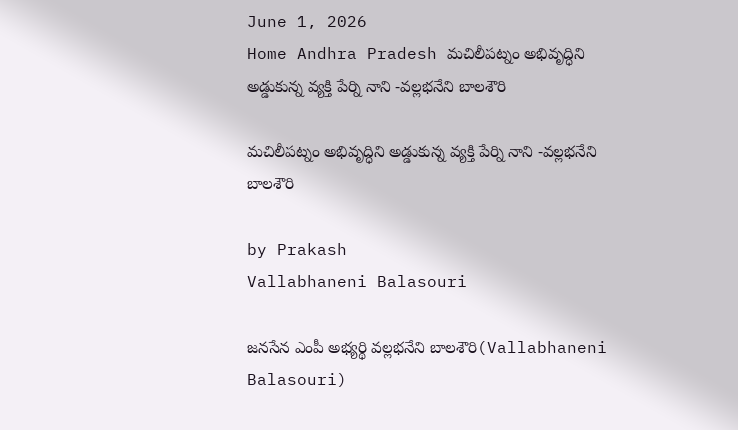June 1, 2026
Home Andhra Pradesh మచిలీపట్నం అభివృద్ధిని అడ్డుకున్న వ్యక్తి పేర్ని నాని -వల్లభనేని బాలశౌరి

మచిలీపట్నం అభివృద్ధిని అడ్డుకున్న వ్యక్తి పేర్ని నాని -వల్లభనేని బాలశౌరి

by Prakash
Vallabhaneni Balasouri

జనసేన ఎంపీ అభ్యర్థి వల్లభనేని బాలశౌరి(Vallabhaneni Balasouri)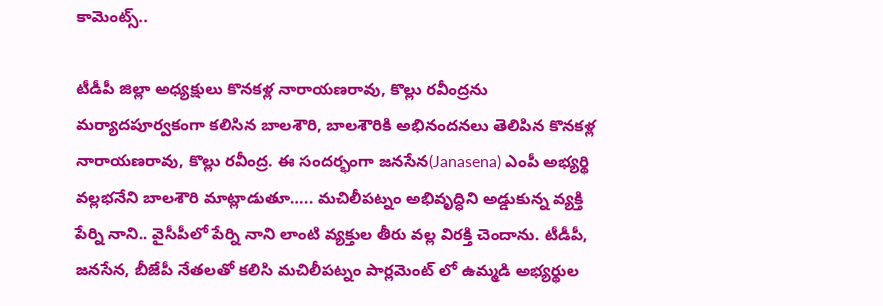కామెంట్స్..

టీడీపీ జిల్లా అధ్యక్షులు కొనకళ్ల నారాయణరావు, కొల్లు రవీంద్రను మర్యాదపూర్వకంగా కలిసిన బాలశౌరి, బాలశౌరికి అభినందనలు తెలిపిన కొనకళ్ల నారాయణరావు, కొల్లు రవీంద్ర. ఈ సందర్భంగా జనసేన(Janasena) ఎంపీ అభ్యర్థి వల్లభనేని బాలశౌరి మాట్లాడుతూ….. మచిలీపట్నం అభివృద్ధిని అడ్డుకున్న వ్యక్తి పేర్ని నాని.. వైసీపీలో పేర్ని నాని లాంటి వ్యక్తుల తీరు వల్ల విరక్తి చెందాను. టీడీపీ, జనసేన, బీజేపీ నేతలతో కలిసి మచిలీపట్నం పార్లమెంట్ లో ఉమ్మడి అభ్యర్థుల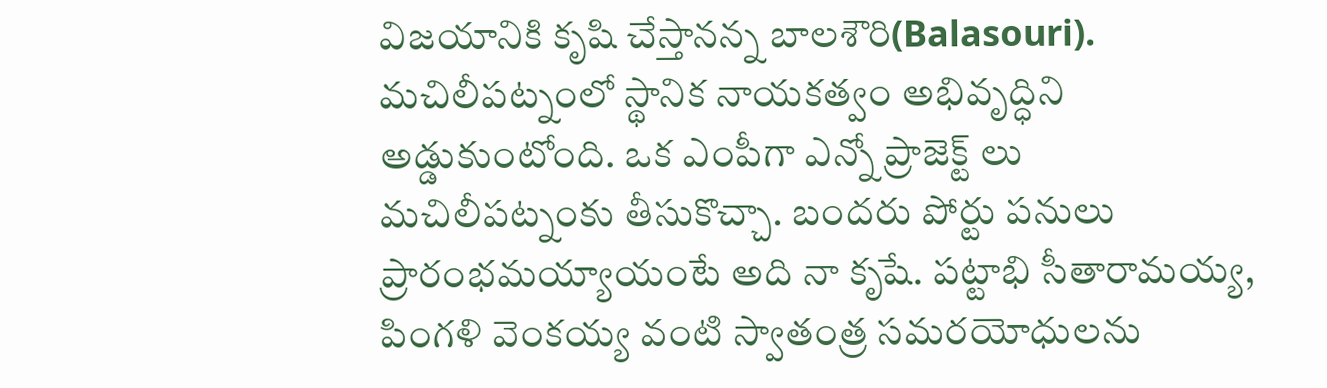విజయానికి కృషి చేస్తానన్న బాలశౌరి(Balasouri). మచిలీపట్నంలో స్థానిక నాయకత్వం అభివృద్ధిని అడ్డుకుంటోంది. ఒక ఎంపీగా ఎన్నో ప్రాజెక్ట్ లు మచిలీపట్నంకు తీసుకొచ్చా. బందరు పోర్టు పనులు ప్రారంభమయ్యాయంటే అది నా కృషే. పట్టాభి సీతారామయ్య, పింగళి వెంకయ్య వంటి స్వాతంత్ర సమరయోధులను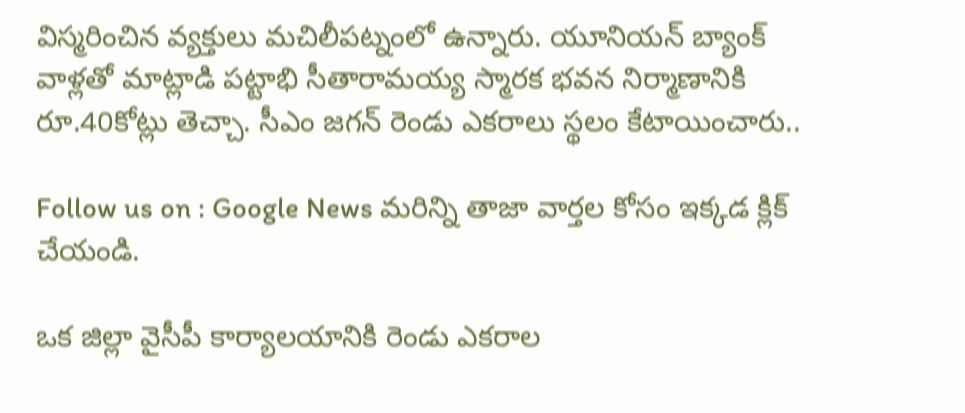విస్మరించిన వ్యక్తులు మచిలీపట్నంలో ఉన్నారు. యూనియన్ బ్యాంక్ వాళ్లతో మాట్లాడి పట్టాభి సీతారామయ్య స్మారక భవన నిర్మాణానికి రూ.40కోట్లు తెచ్చా. సీఎం జగన్ రెండు ఎకరాలు స్థలం కేటాయించారు..

Follow us on : Google News మరిన్ని తాజా వార్తల కోసం ఇక్కడ క్లిక్ చేయండి.

ఒక జిల్లా వైసీపీ కార్యాలయానికి రెండు ఎకరాల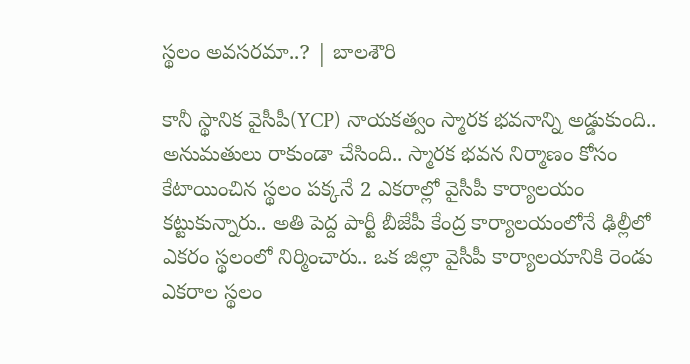స్థలం అవసరమా..? | బాలశౌరి

కానీ స్థానిక వైసీపీ(YCP) నాయకత్వం స్మారక భవనాన్ని అడ్డుకుంది.. అనుమతులు రాకుండా చేసింది.. స్మారక భవన నిర్మాణం కోసం కేటాయించిన స్థలం పక్కనే 2 ఎకరాల్లో వైసీపీ కార్యాలయం కట్టుకున్నారు.. అతి పెద్ద పార్టీ బీజేపీ కేంద్ర కార్యాలయంలోనే ఢిల్లీలో ఎకరం స్థలంలో నిర్మించారు.. ఒక జిల్లా వైసీపీ కార్యాలయానికి రెండు ఎకరాల స్థలం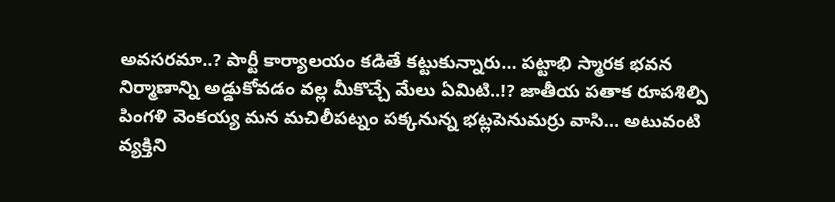అవసరమా..? పార్టీ కార్యాలయం కడితే కట్టుకున్నారు… పట్టాభి స్మారక భవన నిర్మాణాన్ని అడ్డుకోవడం వల్ల మీకొచ్చే మేలు ఏమిటి..!? జాతీయ పతాక రూపశిల్పి పింగళి వెంకయ్య మన మచిలీపట్నం పక్కనున్న భట్లపెనుమర్రు వాసి… అటువంటి వ్యక్తిని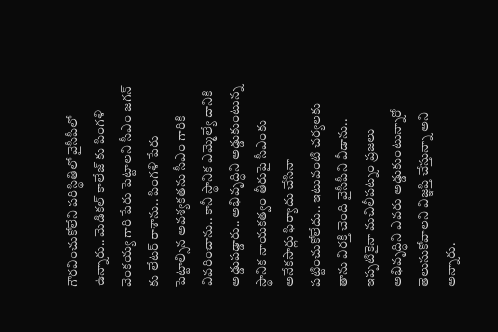గౌరవించుకోలేని పరిస్థితిలో వైసీపీలో ఉన్నారు.. మెడికల్ కాలేజ్ కు పింగళి వెంకయ్య గారి పేరు పెట్టాలని సీఎం జగన్ కు లేటర్ రాశాను.. పింగళి పేరు పెట్టాల్సిన అవశ్యకతను సీఎం గారికి వివరించాను.. కానీ స్థానిక ఎమ్మెల్యే దానికి అడ్డుపడ్డారు.. అభివృద్ధిని అడ్డుకుంటున్న స్థానిక నాయకత్వం తీరుపై సీఎంకు అనేకసార్లు ఫిర్యాదు చేసినా పట్టించుకోలేదు.. ఇటువంటి చర్యలకు తాను విరక్తి చెంది వైసీపీని వీడాను.. ఇప్పటికైనా మచిలీపట్నం ప్రజలు అభివృద్ధిని ఎవరు అడ్డుకుంటున్నారో తెలుసుకోవాలని విజ్ఞప్తి చేస్తున్నా అని అన్నారు.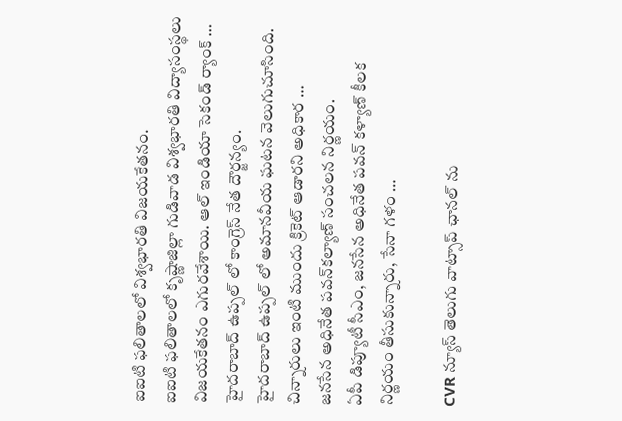ఐఐటి ఫలితాలలో విశ్వభారతి విజయకేతనం.
ఐఐటి ఫలితాలలో కృష్ణాజిల్లా గుడివాడ విశ్వభారతి విద్యాసంస్థలు విజయకేతనం ఎగురవేశాయి. ఆల్ ఇండియా సెకండ్ ర్యాంక్ …
హైదరాబాద్ ఉప్పల్ లో కాంగ్రెస్ నేత దౌర్జన్యం.
హైదరాబాద్ ఉప్పల్ లో అమానవీయ ఘటన వెలుగుచూసింది. చిన్నారులు ఇంటి ముందు క్రికెట్ ఆడారని అధికార …
జనసేన అధినేత పవన్‌కల్యాణ్‌ సంచలన నిర్ణయం.
ఏపీ డిప్యూటీ సీఎం, జనసేన అధినేత పవన్ కళ్యాణ్ కీలక నిర్ణయం తీసుకున్నారు, సేనా గళం …

CVR న్యూస్ తెలుగు వాట్సాప్ ఛానల్ ను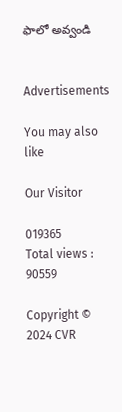ఫాలో అవ్వండి


Advertisements

You may also like

Our Visitor

019365
Total views : 90559

Copyright © 2024 CVR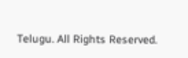Telugu. All Rights Reserved.